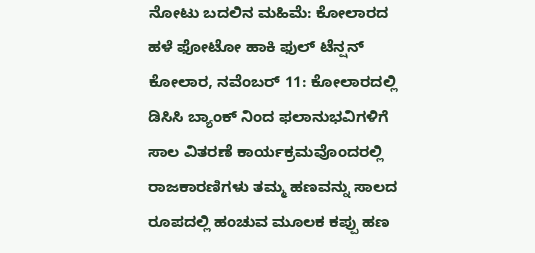ನೋಟು ಬದಲಿನ ಮಹಿಮೆ: ಕೋಲಾರದ ಹಳೆ ಫೋಟೋ ಹಾಕಿ ಫುಲ್ ಟೆನ್ಷನ್
ಕೋಲಾರ, ನವೆಂಬರ್ 11: ಕೋಲಾರದಲ್ಲಿ ಡಿಸಿಸಿ ಬ್ಯಾಂಕ್ ನಿಂದ ಫಲಾನುಭವಿಗಳಿಗೆ ಸಾಲ ವಿತರಣೆ ಕಾರ್ಯಕ್ರಮವೊಂದರಲ್ಲಿ ರಾಜಕಾರಣಿಗಳು ತಮ್ಮ ಹಣವನ್ನು ಸಾಲದ ರೂಪದಲ್ಲಿ ಹಂಚುವ ಮೂಲಕ ಕಪ್ಪು ಹಣ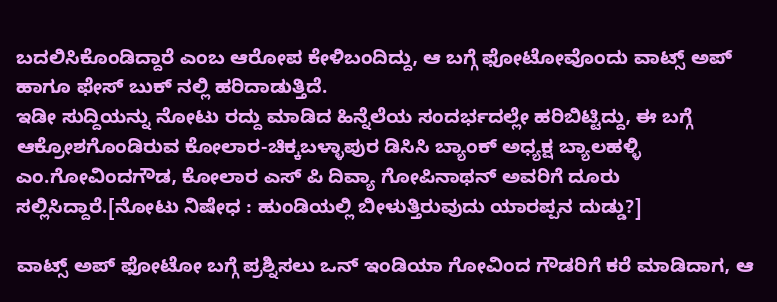ಬದಲಿಸಿಕೊಂಡಿದ್ದಾರೆ ಎಂಬ ಆರೋಪ ಕೇಳಿಬಂದಿದ್ದು, ಆ ಬಗ್ಗೆ ಫೋಟೋವೊಂದು ವಾಟ್ಸ್ ಅಪ್ ಹಾಗೂ ಫೇಸ್ ಬುಕ್ ನಲ್ಲಿ ಹರಿದಾಡುತ್ತಿದೆ.
ಇಡೀ ಸುದ್ದಿಯನ್ನು ನೋಟು ರದ್ದು ಮಾಡಿದ ಹಿನ್ನೆಲೆಯ ಸಂದರ್ಭದಲ್ಲೇ ಹರಿಬಿಟ್ಟಿದ್ದು, ಈ ಬಗ್ಗೆ ಆಕ್ರೋಶಗೊಂಡಿರುವ ಕೋಲಾರ-ಚಿಕ್ಕಬಳ್ಳಾಪುರ ಡಿಸಿಸಿ ಬ್ಯಾಂಕ್ ಅಧ್ಯಕ್ಷ ಬ್ಯಾಲಹಳ್ಳಿ ಎಂ.ಗೋವಿಂದಗೌಡ, ಕೋಲಾರ ಎಸ್ ಪಿ ದಿವ್ಯಾ ಗೋಪಿನಾಥನ್ ಅವರಿಗೆ ದೂರು ಸಲ್ಲಿಸಿದ್ದಾರೆ.[ನೋಟು ನಿಷೇಧ : ಹುಂಡಿಯಲ್ಲಿ ಬೀಳುತ್ತಿರುವುದು ಯಾರಪ್ಪನ ದುಡ್ಡು?]

ವಾಟ್ಸ್ ಅಪ್ ಫೋಟೋ ಬಗ್ಗೆ ಪ್ರಶ್ನಿಸಲು ಒನ್ ಇಂಡಿಯಾ ಗೋವಿಂದ ಗೌಡರಿಗೆ ಕರೆ ಮಾಡಿದಾಗ, ಆ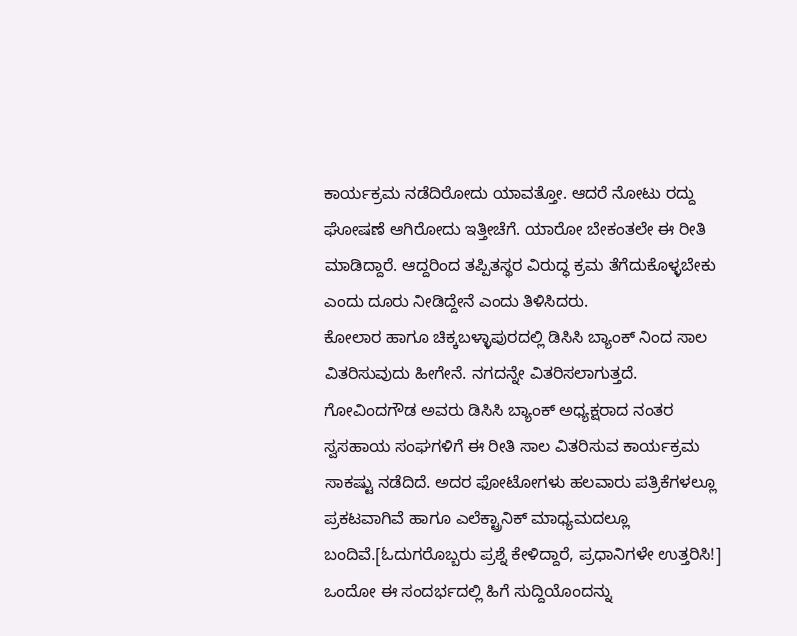ಕಾರ್ಯಕ್ರಮ ನಡೆದಿರೋದು ಯಾವತ್ತೋ. ಆದರೆ ನೋಟು ರದ್ದು ಘೋಷಣೆ ಆಗಿರೋದು ಇತ್ತೀಚೆಗೆ. ಯಾರೋ ಬೇಕಂತಲೇ ಈ ರೀತಿ ಮಾಡಿದ್ದಾರೆ. ಆದ್ದರಿಂದ ತಪ್ಪಿತಸ್ಥರ ವಿರುದ್ಧ ಕ್ರಮ ತೆಗೆದುಕೊಳ್ಳಬೇಕು ಎಂದು ದೂರು ನೀಡಿದ್ದೇನೆ ಎಂದು ತಿಳಿಸಿದರು.
ಕೋಲಾರ ಹಾಗೂ ಚಿಕ್ಕಬಳ್ಳಾಪುರದಲ್ಲಿ ಡಿಸಿಸಿ ಬ್ಯಾಂಕ್ ನಿಂದ ಸಾಲ ವಿತರಿಸುವುದು ಹೀಗೇನೆ. ನಗದನ್ನೇ ವಿತರಿಸಲಾಗುತ್ತದೆ. ಗೋವಿಂದಗೌಡ ಅವರು ಡಿಸಿಸಿ ಬ್ಯಾಂಕ್ ಅಧ್ಯಕ್ಷರಾದ ನಂತರ ಸ್ವಸಹಾಯ ಸಂಘಗಳಿಗೆ ಈ ರೀತಿ ಸಾಲ ವಿತರಿಸುವ ಕಾರ್ಯಕ್ರಮ ಸಾಕಷ್ಟು ನಡೆದಿದೆ. ಅದರ ಫೋಟೋಗಳು ಹಲವಾರು ಪತ್ರಿಕೆಗಳಲ್ಲೂ ಪ್ರಕಟವಾಗಿವೆ ಹಾಗೂ ಎಲೆಕ್ಟ್ರಾನಿಕ್ ಮಾಧ್ಯಮದಲ್ಲೂ ಬಂದಿವೆ.[ಓದುಗರೊಬ್ಬರು ಪ್ರಶ್ನೆ ಕೇಳಿದ್ದಾರೆ, ಪ್ರಧಾನಿಗಳೇ ಉತ್ತರಿಸಿ!]
ಒಂದೋ ಈ ಸಂದರ್ಭದಲ್ಲಿ ಹಿಗೆ ಸುದ್ದಿಯೊಂದನ್ನು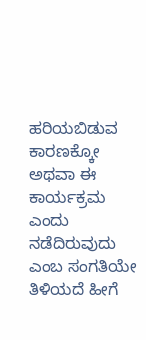ಹರಿಯಬಿಡುವ ಕಾರಣಕ್ಕೋ ಅಥವಾ ಈ ಕಾರ್ಯಕ್ರಮ ಎಂದು ನಡೆದಿರುವುದು ಎಂಬ ಸಂಗತಿಯೇ ತಿಳಿಯದೆ ಹೀಗೆ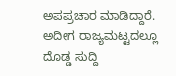ಅಪಪ್ರಚಾರ ಮಾಡಿದ್ದಾರೆ. ಅದೀಗ ರಾಜ್ಯಮಟ್ಟದಲ್ಲೂ ದೊಡ್ಡ ಸುದ್ದಿ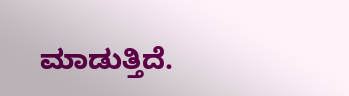ಮಾಡುತ್ತಿದೆ.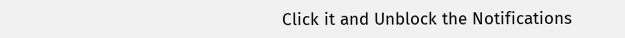Click it and Unblock the Notifications